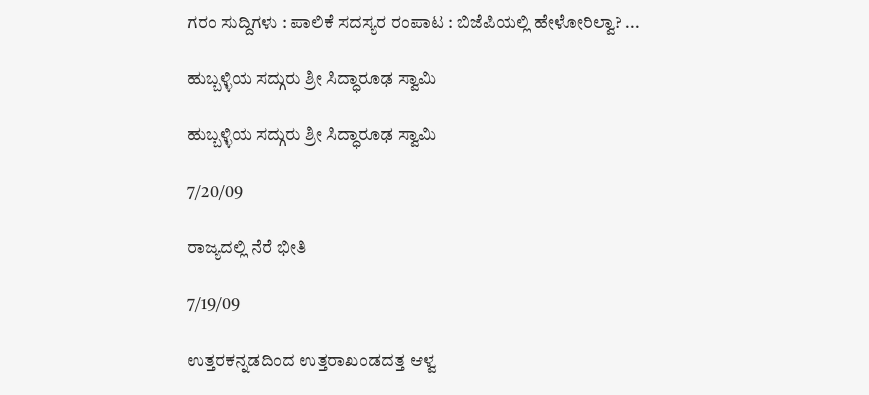ಗರಂ ಸುದ್ದಿಗಳು : ಪಾಲಿಕೆ ಸದಸ್ಯರ ರಂಪಾಟ : ಬಿಜೆಪಿಯಲ್ಲಿ ಹೇಳೋರಿಲ್ವಾ? ...

ಹುಬ್ಬಳ್ಳಿಯ ಸದ್ಗುರು ಶ್ರೀ ಸಿದ್ಧಾರೂಢ ಸ್ವಾಮಿ

ಹುಬ್ಬಳ್ಳಿಯ ಸದ್ಗುರು ಶ್ರೀ ಸಿದ್ಧಾರೂಢ ಸ್ವಾಮಿ

7/20/09

ರಾಜ್ಯದಲ್ಲಿ ನೆರೆ ಭೀತಿ

7/19/09

ಉತ್ತರಕನ್ನಡದಿಂದ ಉತ್ತರಾಖಂಡದತ್ತ ಆಳ್ವ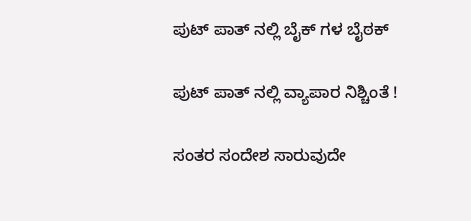ಪುಟ್ ಪಾತ್ ನಲ್ಲಿ ಬೈಕ್ ಗಳ ಬೈಠಕ್

ಪುಟ್ ಪಾತ್ ನಲ್ಲಿ ವ್ಯಾಪಾರ ನಿಶ್ಚಿಂತೆ !

ಸಂತರ ಸಂದೇಶ ಸಾರುವುದೇ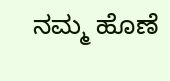ನಮ್ಮ ಹೊಣೆ